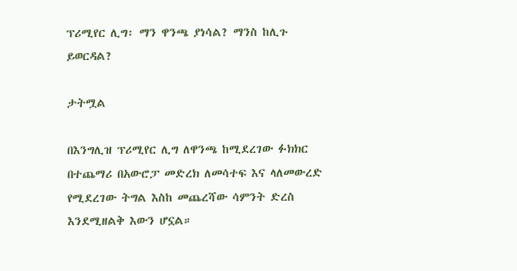ፕሪሚየር ሊግ፡ ማን ዋንጫ ያነሳል? ማንስ ከሊጉ ይወርዳል?

ታትሟል

በእንግሊዝ ፕሪሚየር ሊግ ለዋንጫ ከሚደረገው ፉክክር በተጨማሪ በአውሮፓ መድረክ ለመሳተፍ እና ላለመውረድ የሚደረገው ትግል እስከ መጨረሻው ሳምንት ድረስ እንደሚዘልቅ እውን ሆኗል።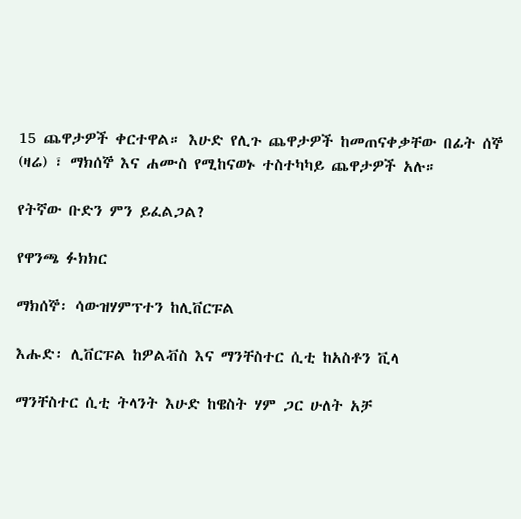15 ጨዋታዎች ቀርተዋል። እሁድ የሊጉ ጨዋታዎች ከመጠናቀቃቸው በፊት ሰኞ (ዛሬ) ፣ ማክሰኞ እና ሐሙስ የሚከናወኑ ተስተካካይ ጨዋታዎች አሉ።

የትኛው ቡድን ምን ይፈልጋል?

የዋንጫ ፉክክር

ማክሰኞ፡ ሳውዝሃምፕተን ከሊቨርፑል

እሑድ፡ ሊቨርፑል ከዎልቭስ እና ማንቸስተር ሲቲ ከአስቶን ቪላ

ማንቸስተር ሲቲ ትላንት እሁድ ከዌስት ሃም ጋር ሁለት አቻ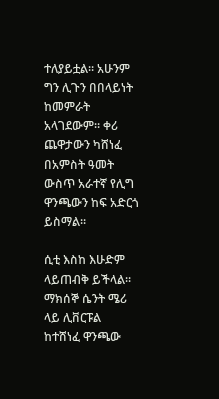ተለያይቷል። አሁንም ግን ሊጉን በበላይነት ከመምራት አላገደውም። ቀሪ ጨዋታውን ካሸነፈ በአምስት ዓመት ውስጥ አራተኛ የሊግ ዋንጫውን ከፍ አድርጎ ይስማል።

ሲቲ እስከ እሁድም ላይጠብቅ ይችላል። ማክሰኞ ሴንት ሜሪ ላይ ሊቨርፑል ከተሸነፈ ዋንጫው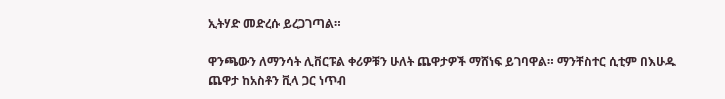ኢትሃድ መድረሱ ይረጋገጣል።

ዋንጫውን ለማንሳት ሊቨርፑል ቀሪዎቹን ሁለት ጨዋታዎች ማሸነፍ ይገባዋል። ማንቸስተር ሲቲም በእሁዱ ጨዋታ ከአስቶን ቪላ ጋር ነጥብ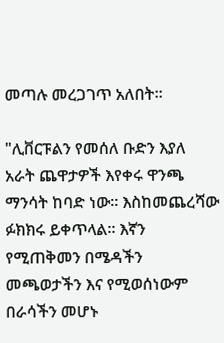መጣሉ መረጋገጥ አለበት።

"ሊቨርፑልን የመሰለ ቡድን እያለ አራት ጨዋታዎች እየቀሩ ዋንጫ ማንሳት ከባድ ነው። እስከመጨረሻው ፉክክሩ ይቀጥላል። እኛን የሚጠቅመን በሜዳችን መጫወታችን እና የሚወሰነውም በራሳችን መሆኑ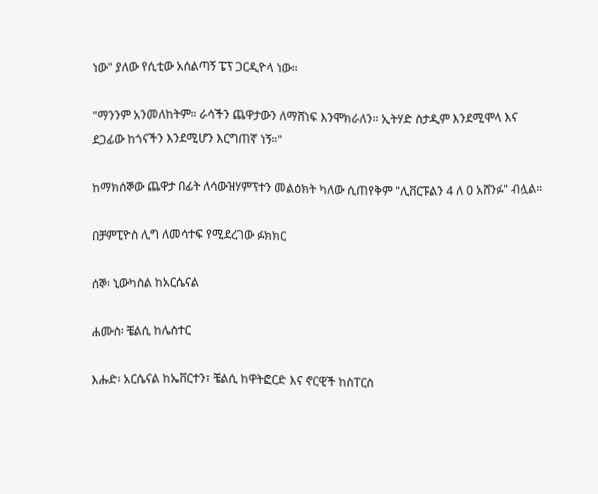ነው" ያለው የሲቲው አሰልጣኝ ፔፕ ጋርዲዮላ ነው።

"ማንንም አንመለከትም። ራሳችን ጨዋታውን ለማሸነፍ እንሞክራለን። ኢትሃድ ስታዲም እንደሚሞላ እና ደጋፊው ከጎናችን እንደሚሆን እርግጠኛ ነኝ።"

ከማክሰኞው ጨዋታ በፊት ለሳውዝሃምፕተን መልዕክት ካለው ሲጠየቅም "ሊቨርፑልን 4 ለ 0 አሸንፉ" ብሏል።

በቻምፒዮስ ሊግ ለመሳተፍ የሚደረገው ፉክክር

ሰኞ፡ ኒውካስል ከአርሴናል

ሐሙስ፡ ቼልሲ ከሌስተር

እሑድ፡ አርሴናል ከኤቨርተን፣ ቼልሲ ከዋትፎርድ እና ኖርዊች ከስፐርስ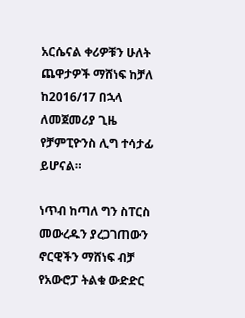አርሴናል ቀሪዎቹን ሁለት ጨዋታዎች ማሸነፍ ከቻለ ከ2016/17 በኋላ ለመጀመሪያ ጊዜ የቻምፒዮንስ ሊግ ተሳታፊ ይሆናል።

ነጥብ ከጣለ ግን ስፐርስ መውረዱን ያረጋገጠውን ኖርዊችን ማሸነፍ ብቻ የአውሮፓ ትልቁ ውድድር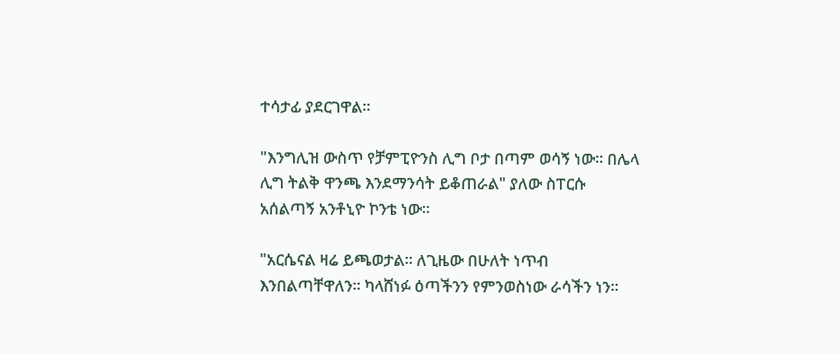ተሳታፊ ያደርገዋል።

"እንግሊዝ ውስጥ የቻምፒዮንስ ሊግ ቦታ በጣም ወሳኝ ነው። በሌላ ሊግ ትልቅ ዋንጫ እንደማንሳት ይቆጠራል" ያለው ስፐርሱ አሰልጣኝ አንቶኒዮ ኮንቴ ነው።

"አርሴናል ዛሬ ይጫወታል። ለጊዜው በሁለት ነጥብ እንበልጣቸዋለን። ካላሸነፉ ዕጣችንን የምንወስነው ራሳችን ነን።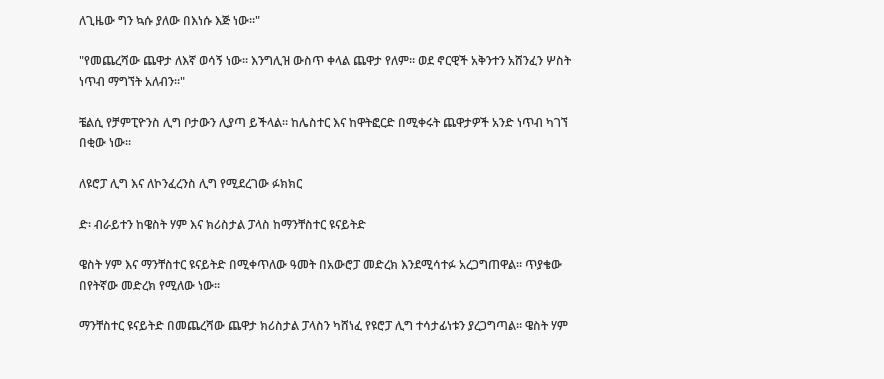ለጊዜው ግን ኳሱ ያለው በእነሱ እጅ ነው።"

"የመጨረሻው ጨዋታ ለእኛ ወሳኝ ነው። እንግሊዝ ውስጥ ቀላል ጨዋታ የለም። ወደ ኖርዊች አቅንተን አሸንፈን ሦስት ነጥብ ማግኘት አለብን።"

ቼልሲ የቻምፒዮንስ ሊግ ቦታውን ሊያጣ ይችላል። ከሌስተር እና ከዋትፎርድ በሚቀሩት ጨዋታዎች አንድ ነጥብ ካገኘ በቂው ነው።

ለዩሮፓ ሊግ እና ለኮንፈረንስ ሊግ የሚደረገው ፉክክር

ድ፡ ብራይተን ከዌስት ሃም እና ክሪስታል ፓላስ ከማንቸስተር ዩናይትድ

ዌስት ሃም እና ማንቸስተር ዩናይትድ በሚቀጥለው ዓመት በአውሮፓ መድረክ እንደሚሳተፉ አረጋግጠዋል። ጥያቄው በየትኛው መድረክ የሚለው ነው።

ማንቸስተር ዩናይትድ በመጨረሻው ጨዋታ ክሪስታል ፓላስን ካሸነፈ የዩሮፓ ሊግ ተሳታፊነቱን ያረጋግጣል። ዌስት ሃም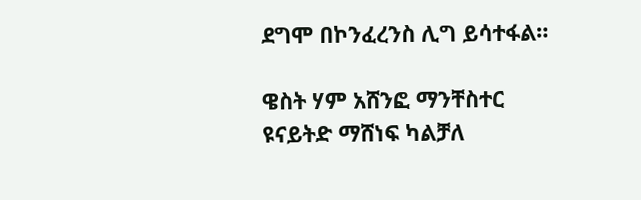ደግሞ በኮንፈረንስ ሊግ ይሳተፋል።

ዌስት ሃም አሸንፎ ማንቸስተር ዩናይትድ ማሸነፍ ካልቻለ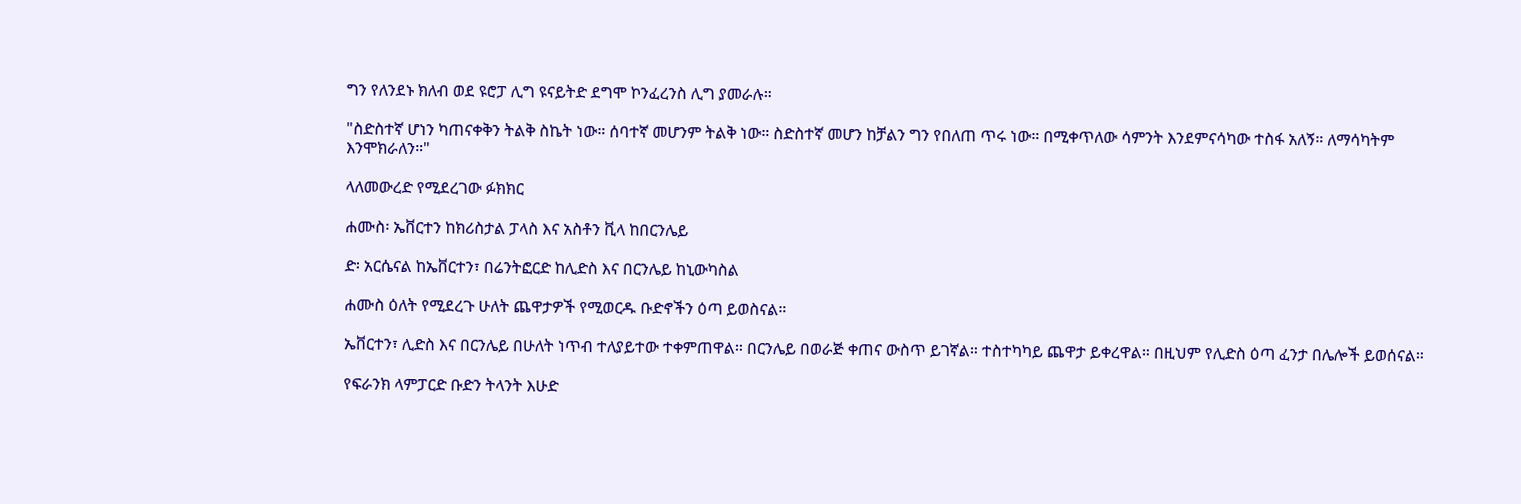ግን የለንደኑ ክለብ ወደ ዩሮፓ ሊግ ዩናይትድ ደግሞ ኮንፈረንስ ሊግ ያመራሉ።

"ስድስተኛ ሆነን ካጠናቀቅን ትልቅ ስኬት ነው። ሰባተኛ መሆንም ትልቅ ነው። ስድስተኛ መሆን ከቻልን ግን የበለጠ ጥሩ ነው። በሚቀጥለው ሳምንት እንደምናሳካው ተስፋ አለኝ። ለማሳካትም እንሞክራለን።"

ላለመውረድ የሚደረገው ፉክክር

ሐሙስ፡ ኤቨርተን ከክሪስታል ፓላስ እና አስቶን ቪላ ከበርንሌይ

ድ፡ አርሴናል ከኤቨርተን፣ በሬንትፎርድ ከሊድስ እና በርንሌይ ከኒውካስል

ሐሙስ ዕለት የሚደረጉ ሁለት ጨዋታዎች የሚወርዱ ቡድኖችን ዕጣ ይወስናል።

ኤቨርተን፣ ሊድስ እና በርንሌይ በሁለት ነጥብ ተለያይተው ተቀምጠዋል። በርንሌይ በወራጅ ቀጠና ውስጥ ይገኛል። ተስተካካይ ጨዋታ ይቀረዋል። በዚህም የሊድስ ዕጣ ፈንታ በሌሎች ይወሰናል።

የፍራንክ ላምፓርድ ቡድን ትላንት እሁድ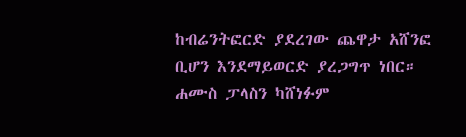ከብሬንትፎርድ ያደረገው ጨዋታ አሸንፎ ቢሆን እንደማይወርድ ያረጋግጥ ነበር። ሐሙስ ፓላስን ካሸነፉም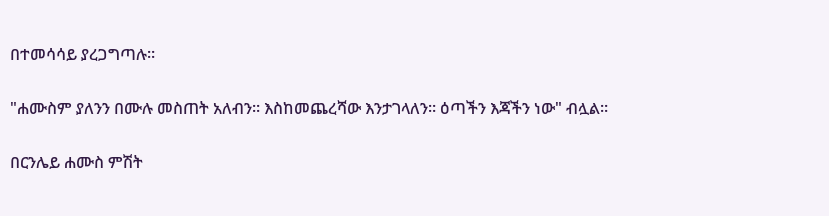በተመሳሳይ ያረጋግጣሉ።

"ሐሙስም ያለንን በሙሉ መስጠት አለብን። እስከመጨረሻው እንታገላለን። ዕጣችን እጃችን ነው" ብሏል።

በርንሌይ ሐሙስ ምሽት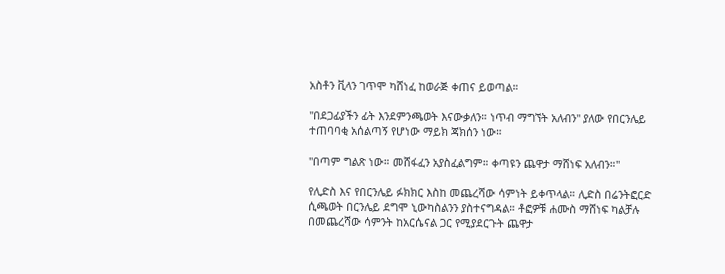አስቶን ቪላን ገጥሞ ካሸነፈ ከወራጅ ቀጠና ይወጣል።

"በደጋፊያችን ፊት እንደምንጫወት እናውቃለን። ነጥብ ማግኘት አለብን" ያለው የበርንሌይ ተጠባባቂ አሰልጣኝ የሆነው ማይክ ጃክሰን ነው።

"በጣም ግልጽ ነው። መሸፋፈን አያስፈልግም። ቀጣዩን ጨዋታ ማሸነፍ አለብን።"

የሊድስ እና የበርንሌይ ፉክክር እስከ መጨረሻው ሳምነት ይቀጥላል። ሊድስ በሬንትፎርድ ሲጫወት በርንሌይ ደግሞ ኒውካስልንን ያስተናግዳል። ቶፎዎቹ ሐሙስ ማሸነፍ ካልቻሉ በመጨረሻው ሳምንት ከአርሴናል ጋር የሚያደርጉት ጨዋታ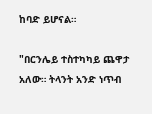ከባድ ይሆናል።

"በርንሌይ ተስተካካይ ጨዋታ አለው። ትላንት አንድ ነጥብ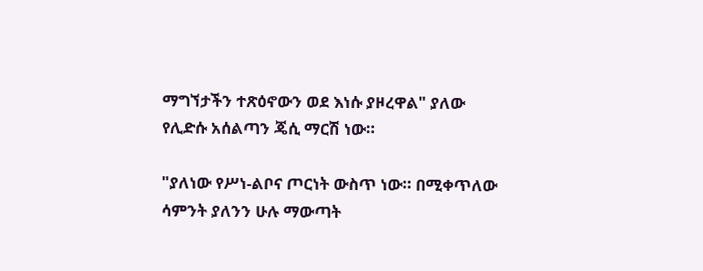ማግኘታችን ተጽዕኖውን ወደ እነሱ ያዞረዋል" ያለው የሊድሱ አሰልጣን ጄሲ ማርሽ ነው።

"ያለነው የሥነ-ልቦና ጦርነት ውስጥ ነው። በሚቀጥለው ሳምንት ያለንን ሁሉ ማውጣት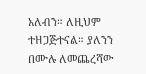አለብን። ለዚህም ተዘጋጅተናል። ያለንን በሙሉ ለመጨረሻው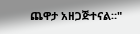ጨዋታ አዘጋጅተናል።"